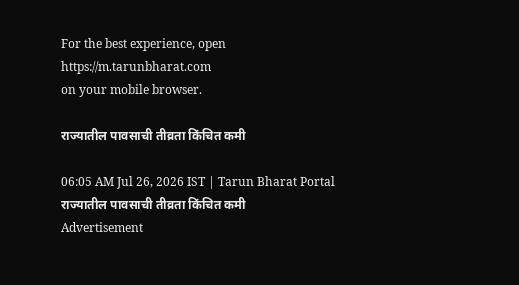For the best experience, open
https://m.tarunbharat.com
on your mobile browser.

राज्यातील पावसाची तीव्रता किंचित कमी

06:05 AM Jul 26, 2026 IST | Tarun Bharat Portal
राज्यातील पावसाची तीव्रता किंचित कमी
Advertisement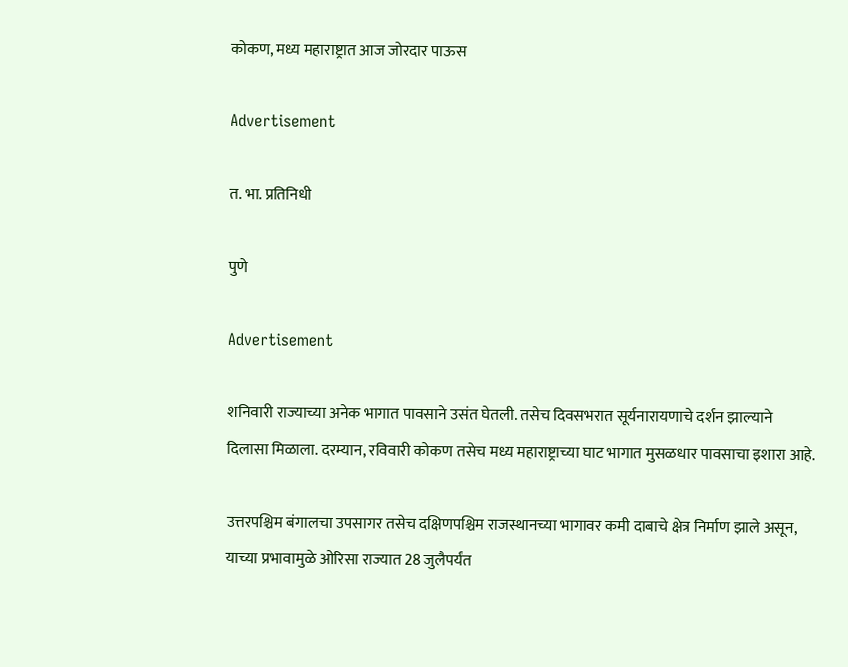कोकण, मध्य महाराष्ट्रात आज जोरदार पाऊस

Advertisement

त. भा. प्रतिनिधी

पुणे

Advertisement

शनिवारी राज्याच्या अनेक भागात पावसाने उसंत घेतली. तसेच दिवसभरात सूर्यनारायणाचे दर्शन झाल्याने दिलासा मिळाला. दरम्यान, रविवारी कोकण तसेच मध्य महाराष्ट्राच्या घाट भागात मुसळधार पावसाचा इशारा आहे.

उत्तरपश्चिम बंगालचा उपसागर तसेच दक्षिणपश्चिम राजस्थानच्या भागावर कमी दाबाचे क्षेत्र निर्माण झाले असून, याच्या प्रभावामुळे ओरिसा राज्यात 28 जुलैपर्यंत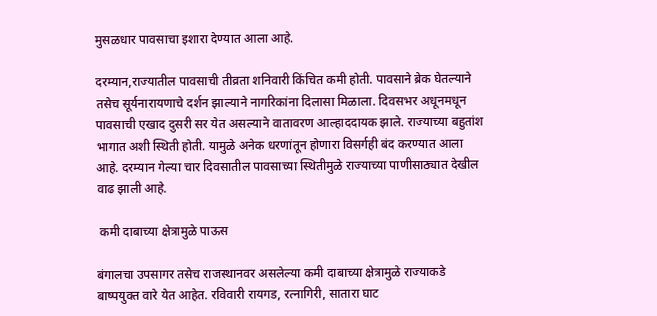मुसळधार पावसाचा इशारा देण्यात आला आहे.

दरम्यान,राज्यातील पावसाची तीव्रता शनिवारी किंचित कमी होती. पावसाने ब्रेक घेतल्याने तसेच सूर्यनारायणाचे दर्शन झाल्याने नागरिकांना दिलासा मिळाला. दिवसभर अधूनमधून पावसाची एखाद दुसरी सर येत असल्याने वातावरण आल्हाददायक झाले. राज्याच्या बहुतांश भागात अशी स्थिती होती. यामुळे अनेक धरणांतून होणारा विसर्गही बंद करण्यात आला आहे. दरम्यान गेल्या चार दिवसातील पावसाच्या स्थितीमुळे राज्याच्या पाणीसाठ्यात देखील वाढ झाली आहे.

 कमी दाबाच्या क्षेत्रामुळे पाऊस

बंगालचा उपसागर तसेच राजस्थानवर असलेल्या कमी दाबाच्या क्षेत्रामुळे राज्याकडे बाष्पयुक्त वारे येत आहेत. रविवारी रायगड, रत्नागिरी, सातारा घाट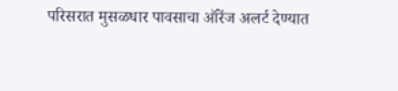परिसरात मुसळधार पावसाचा ऑरेंज अलर्ट देण्यात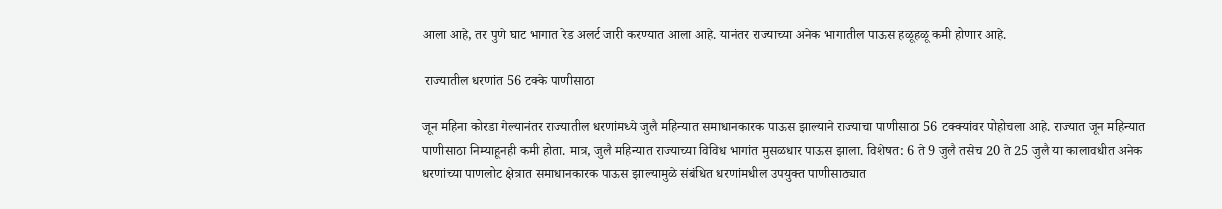आला आहे, तर पुणे घाट भागात रेड अलर्ट जारी करण्यात आला आहे. यानंतर राज्याच्या अनेक भागातील पाऊस हळूहळू कमी होणार आहे.

 राज्यातील धरणांत 56 टक्के पाणीसाठा

जून महिना कोरडा गेल्यानंतर राज्यातील धरणांमध्ये जुलै महिन्यात समाधानकारक पाऊस झाल्याने राज्याचा पाणीसाठा 56 टक्क्यांवर पोहोचला आहे. राज्यात जून महिन्यात पाणीसाठा निम्याहूनही कमी होता. मात्र, जुलै महिन्यात राज्याच्या विविध भागांत मुसळधार पाऊस झाला. विशेषत: 6 ते 9 जुलै तसेच 20 ते 25 जुलै या कालावधीत अनेक धरणांच्या पाणलोट क्षेत्रात समाधानकारक पाऊस झाल्यामुळे संबंधित धरणांमधील उपयुक्त पाणीसाठ्यात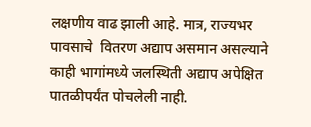लक्षणीय वाढ झाली आहे. मात्र, राज्यभर पावसाचे  वितरण अद्याप असमान असल्याने काही भागांमध्ये जलस्थिती अद्याप अपेक्षित पातळीपर्यंत पोचलेली नाही.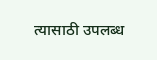त्यासाठी उपलब्ध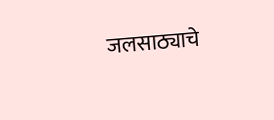जलसाठ्याचे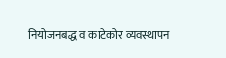नियोजनबद्ध व काटेकोर व्यवस्थापन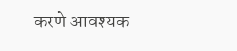करणे आवश्यक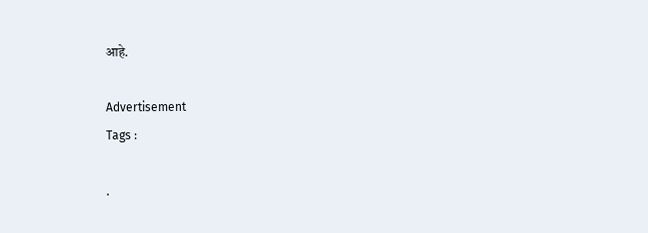आहे.

Advertisement
Tags :

.